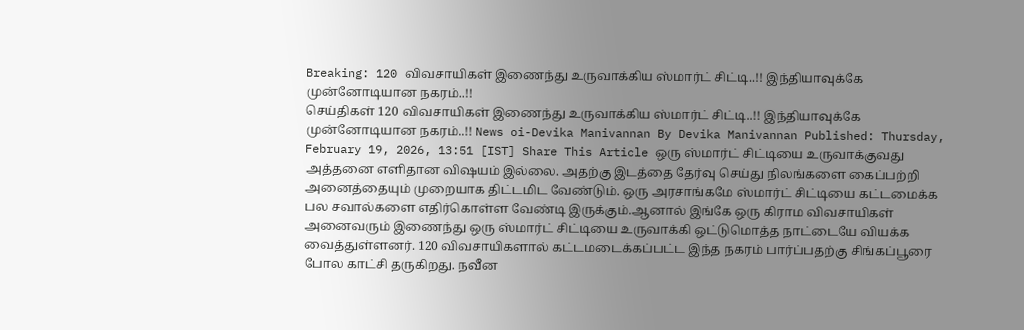Breaking: 120 விவசாயிகள் இணைந்து உருவாக்கிய ஸ்மார்ட் சிட்டி..!! இந்தியாவுக்கே முன்னோடியான நகரம்..!!
செய்திகள் 120 விவசாயிகள் இணைந்து உருவாக்கிய ஸ்மார்ட் சிட்டி..!! இந்தியாவுக்கே முன்னோடியான நகரம்..!! News oi-Devika Manivannan By Devika Manivannan Published: Thursday, February 19, 2026, 13:51 [IST] Share This Article ஒரு ஸ்மார்ட் சிட்டியை உருவாக்குவது அத்தனை எளிதான விஷயம் இல்லை. அதற்கு இடத்தை தேர்வு செய்து நிலங்களை கைப்பற்றி அனைத்தையும் முறையாக திட்டமிட வேண்டும். ஒரு அரசாங்கமே ஸ்மார்ட் சிட்டியை கட்டமைக்க பல சவால்களை எதிர்கொள்ள வேண்டி இருக்கும்.ஆனால் இங்கே ஒரு கிராம விவசாயிகள் அனைவரும் இணைந்து ஒரு ஸ்மார்ட் சிட்டியை உருவாக்கி ஒட்டுமொத்த நாட்டையே வியக்க வைத்துள்ளனர். 120 விவசாயிகளால் கட்டமடைக்கப்பட்ட இந்த நகரம் பார்ப்பதற்கு சிங்கப்பூரை போல காட்சி தருகிறது. நவீன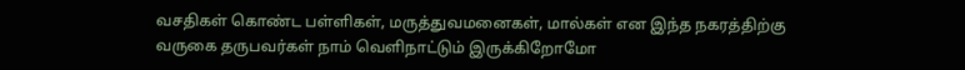வசதிகள் கொண்ட பள்ளிகள், மருத்துவமனைகள், மால்கள் என இந்த நகரத்திற்கு வருகை தருபவர்கள் நாம் வெளிநாட்டும் இருக்கிறோமோ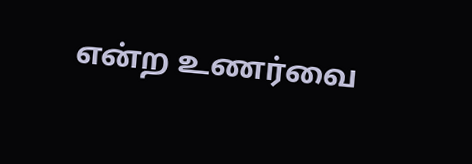என்ற உணர்வை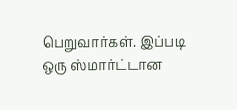பெறுவார்கள். இப்படி ஒரு ஸ்மார்ட்டான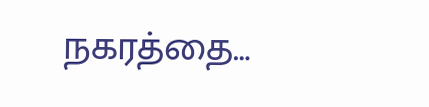நகரத்தை…